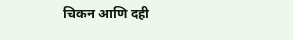चिकन आणि दही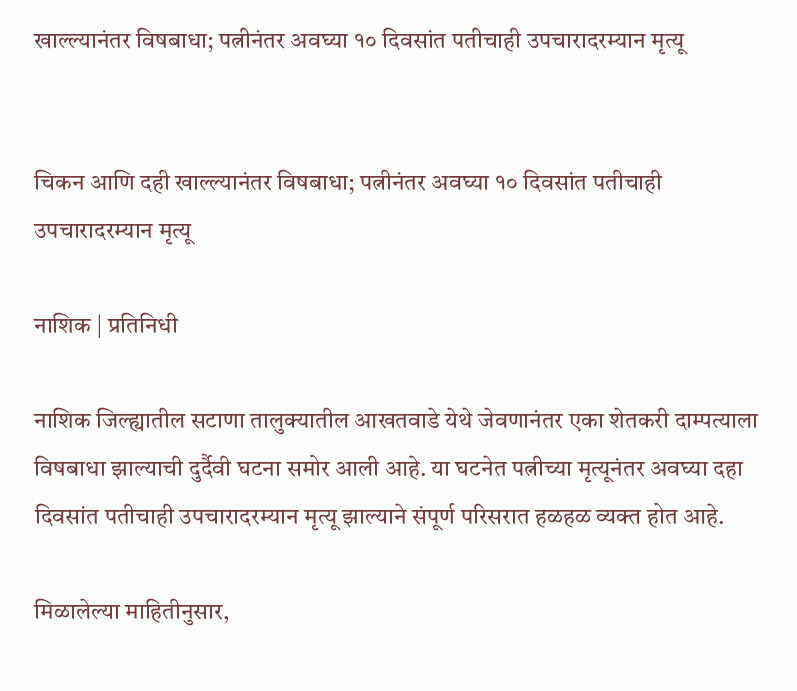खाल्ल्यानंतर विषबाधा; पत्नीनंतर अवघ्या १० दिवसांत पतीचाही उपचारादरम्यान मृत्यू


चिकन आणि दही खाल्ल्यानंतर विषबाधा; पत्नीनंतर अवघ्या १० दिवसांत पतीचाही उपचारादरम्यान मृत्यू

नाशिक | प्रतिनिधी

नाशिक जिल्ह्यातील सटाणा तालुक्यातील आखतवाडे येथे जेवणानंतर एका शेतकरी दाम्पत्याला विषबाधा झाल्याची दुर्दैवी घटना समोर आली आहे. या घटनेत पत्नीच्या मृत्यूनंतर अवघ्या दहा दिवसांत पतीचाही उपचारादरम्यान मृत्यू झाल्याने संपूर्ण परिसरात हळहळ व्यक्त होत आहे.

मिळालेल्या माहितीनुसार,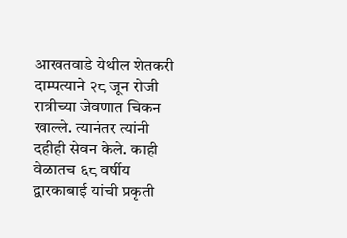आखतवाडे येथील शेतकरी दाम्पत्याने २८ जून रोजी रात्रीच्या जेवणात चिकन खाल्ले. त्यानंतर त्यांनी दहीही सेवन केले. काही वेळातच ६८ वर्षीय द्वारकाबाई यांची प्रकृती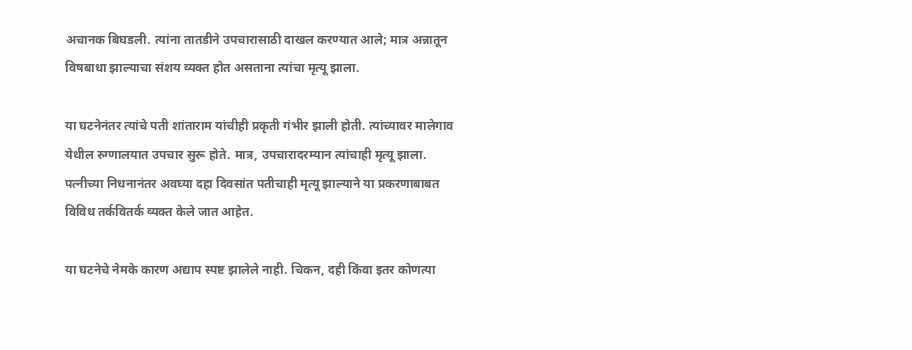अचानक बिघडली. त्यांना तातडीने उपचारासाठी दाखल करण्यात आले; मात्र अन्नातून विषबाधा झाल्याचा संशय व्यक्त होत असताना त्यांचा मृत्यू झाला.

या घटनेनंतर त्यांचे पती शांताराम यांचीही प्रकृती गंभीर झाली होती. त्यांच्यावर मालेगाव येथील रुग्णालयात उपचार सुरू होते. मात्र, उपचारादरम्यान त्यांचाही मृत्यू झाला. पत्नीच्या निधनानंतर अवघ्या दहा दिवसांत पतीचाही मृत्यू झाल्याने या प्रकरणाबाबत विविध तर्कवितर्क व्यक्त केले जात आहेत.

या घटनेचे नेमके कारण अद्याप स्पष्ट झालेले नाही. चिकन, दही किंवा इतर कोणत्या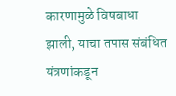कारणामुळे विषबाधा झाली, याचा तपास संबंधित यंत्रणांकडून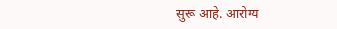सुरू आहे. आरोग्य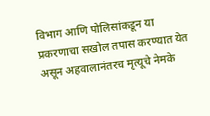विभाग आणि पोलिसांकडून या प्रकरणाचा सखोल तपास करण्यात येत असून अहवालानंतरच मृत्यूचे नेमके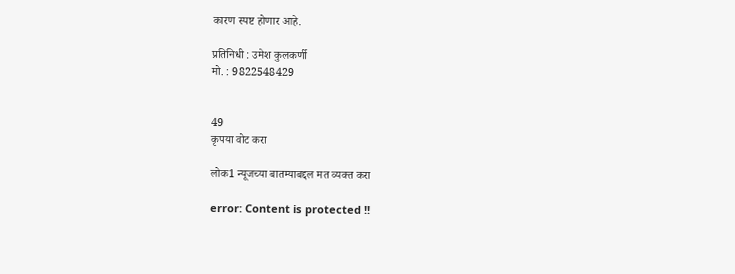कारण स्पष्ट होणार आहे.

प्रतिनिधी : उमेश कुलकर्णी
मो. : 9822548429


49
कृपया वोट करा

लोक1 न्यूजच्या बातम्याबद्दल मत व्यक्त करा

error: Content is protected !!